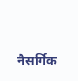नैसर्गिक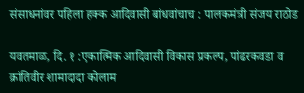संसाधनांवर पहिला हक्क आदिवासी बांधवांचाच : पालकमंत्री संजय राठोड

यवतमाळ, दि. १ :एकात्मिक आदिवासी विकास प्रकल्प, पांढरकवडा व क्रांतिवीर शामादादा कोलाम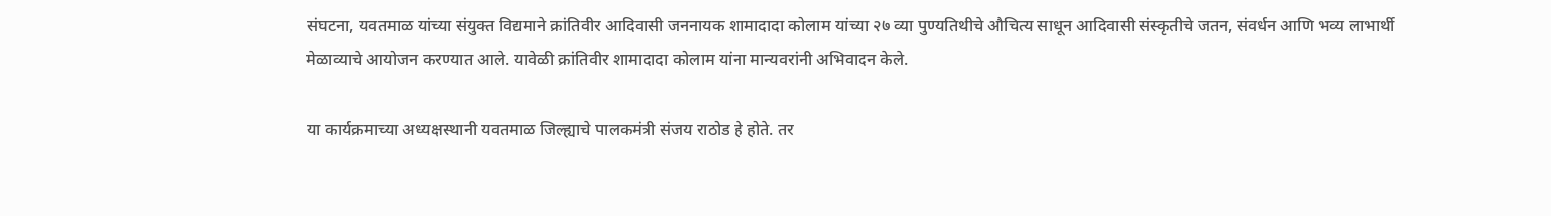संघटना, यवतमाळ यांच्या संयुक्त विद्यमाने क्रांतिवीर आदिवासी जननायक शामादादा कोलाम यांच्या २७ व्या पुण्यतिथीचे औचित्य साधून आदिवासी संस्कृतीचे जतन, संवर्धन आणि भव्य लाभार्थी मेळाव्याचे आयोजन करण्यात आले. यावेळी क्रांतिवीर शामादादा कोलाम यांना मान्यवरांनी अभिवादन केले.

या कार्यक्रमाच्या अध्यक्षस्थानी यवतमाळ जिल्ह्याचे पालकमंत्री संजय राठोड हे होते. तर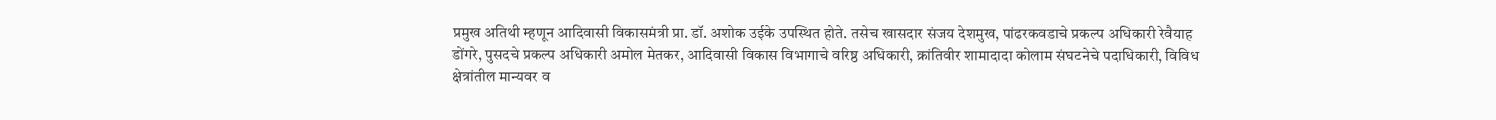प्रमुख अतिथी म्हणून आदिवासी विकासमंत्री प्रा. डॉ. अशोक उईके उपस्थित होते. तसेच खासदार संजय देशमुख, पांढरकवडाचे प्रकल्प अधिकारी रेवैयाह डोंगरे, पुसदचे प्रकल्प अधिकारी अमोल मेतकर, आदिवासी विकास विभागाचे वरिष्ठ अधिकारी, क्रांतिवीर शामादादा कोलाम संघटनेचे पदाधिकारी, विविध क्षेत्रांतील मान्यवर व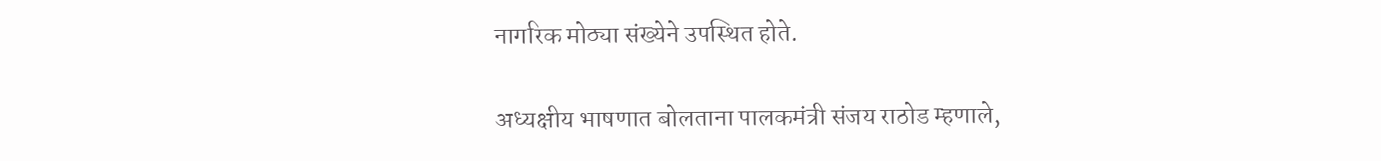नागरिक मोठ्या संख्येने उपस्थित होते.

अध्यक्षीय भाषणात बोलताना पालकमंत्री संजय राठोड म्हणाले,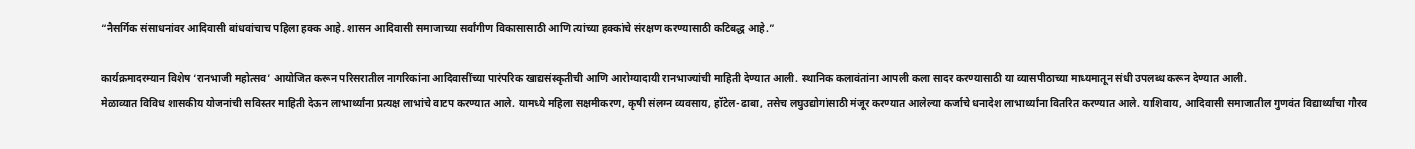“नैसर्गिक संसाधनांवर आदिवासी बांधवांचाच पहिला हक्क आहे. शासन आदिवासी समाजाच्या सर्वांगीण विकासासाठी आणि त्यांच्या हक्कांचे संरक्षण करण्यासाठी कटिबद्ध आहे.”

कार्यक्रमादरम्यान विशेष ‘रानभाजी महोत्सव’ आयोजित करून परिसरातील नागरिकांना आदिवासींच्या पारंपरिक खाद्यसंस्कृतीची आणि आरोग्यादायी रानभाज्यांची माहिती देण्यात आली. स्थानिक कलावंतांना आपली कला सादर करण्यासाठी या व्यासपीठाच्या माध्यमातून संधी उपलब्ध करून देण्यात आली.
मेळाव्यात विविध शासकीय योजनांची सविस्तर माहिती देऊन लाभार्थ्यांना प्रत्यक्ष लाभांचे वाटप करण्यात आले. यामध्ये महिला सक्षमीकरण, कृषी संलग्न व्यवसाय, हॉटेल-ढाबा, तसेच लघुउद्योगांसाठी मंजूर करण्यात आलेल्या कर्जाचे धनादेश लाभार्थ्यांना वितरित करण्यात आले. याशिवाय, आदिवासी समाजातील गुणवंत विद्यार्थ्यांचा गौरव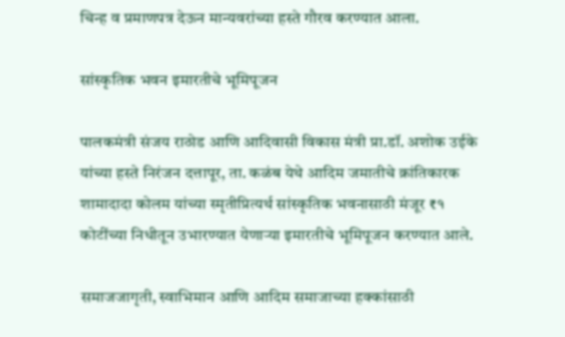चिन्ह व प्रमाणपत्र देऊन मान्यवरांच्या हस्ते गौरव करण्यात आला.

सांस्कृतिक भवन इमारतीचे भूमिपूजन

पालकमंत्री संजय राठोड आणि आदिवासी विकास मंत्री प्रा.डॉ. अशोक उईके यांच्या हस्ते निरंजन दत्तापूर, ता. कळंब येथे आदिम जमातीचे क्रांतिकारक शामादादा कोलम यांच्या स्मृतीप्रित्यर्थ सांस्कृतिक भवनासाठी मंजूर ₹१ कोटींच्या निधीतून उभारण्यात येणाऱ्या इमारतीचे भूमिपूजन करण्यात आले.

समाजजागृती, स्वाभिमान आणि आदिम समाजाच्या हक्कांसाठी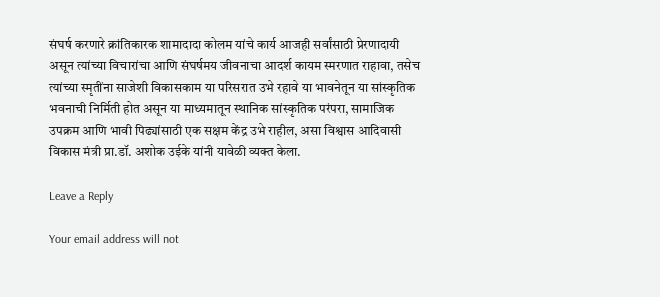संघर्ष करणारे क्रांतिकारक शामादादा कोलम यांचे कार्य आजही सर्वांसाठी प्रेरणादायी असून त्यांच्या विचारांचा आणि संघर्षमय जीवनाचा आदर्श कायम स्मरणात राहावा, तसेच त्यांच्या स्मृतींना साजेशी विकासकाम या परिसरात उभे रहावे या भावनेतून या सांस्कृतिक भवनाची निर्मिती होत असून या माध्यमातून स्थानिक सांस्कृतिक परंपरा, सामाजिक उपक्रम आणि भावी पिढ्यांसाठी एक सक्षम केंद्र उभे राहील, असा विश्वास आदिवासी विकास मंत्री प्रा.डॉ. अशोक उईके यांनी यावेळी व्यक्त केला.

Leave a Reply

Your email address will not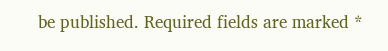be published. Required fields are marked *